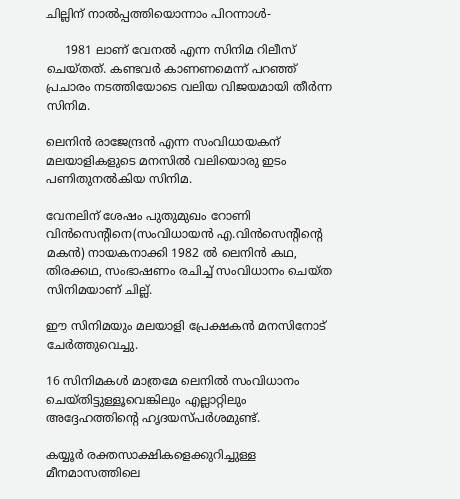ചില്ലിന് നാല്‍പ്പത്തിയൊന്നാം പിറന്നാള്‍-

     1981 ലാണ് വേനല്‍ എന്ന സിനിമ റിലീസ് ചെയ്തത്. കണ്ടവര്‍ കാണണമെന്ന് പറഞ്ഞ് പ്രചാരം നടത്തിയോടെ വലിയ വിജയമായി തീര്‍ന്ന സിനിമ.

ലെനിന്‍ രാജേന്ദ്രന്‍ എന്ന സംവിധായകന് മലയാളികളുടെ മനസില്‍ വലിയൊരു ഇടം പണിതുനല്‍കിയ സിനിമ.

വേനലിന് ശേഷം പുതുമുഖം റോണി വിന്‍സെന്റിനെ(സംവിധായന്‍ എ.വിന്‍സെന്റിന്റെ മകന്‍) നായകനാക്കി 1982 ല്‍ ലെനിന്‍ കഥ, തിരക്കഥ, സംഭാഷണം രചിച്ച് സംവിധാനം ചെയ്ത സിനിമയാണ് ചില്ല്.

ഈ സിനിമയും മലയാളി പ്രേക്ഷകന്‍ മനസിനോട് ചേര്‍ത്തുവെച്ചു.

16 സിനിമകള്‍ മാത്രമേ ലെനില്‍ സംവിധാനം ചെയ്തിട്ടുള്ളൂവെങ്കിലും എല്ലാറ്റിലും അദ്ദേഹത്തിന്റെ ഹൃദയസ്പര്‍ശമുണ്ട്.

കയ്യൂര്‍ രക്തസാക്ഷികളെക്കുറിച്ചുള്ള മീനമാസത്തിലെ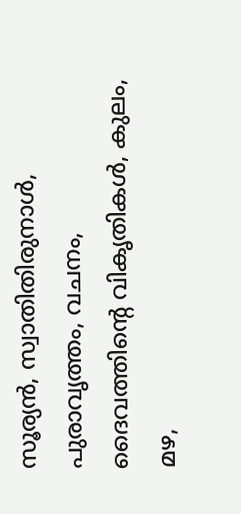സൂര്യന്‍, സ്വാതിതിരുനാള്‍, പുരാവൃത്തം, വചനം, ദൈവത്തിന്റെ വികൃതികള്‍, കുലം, മഴ,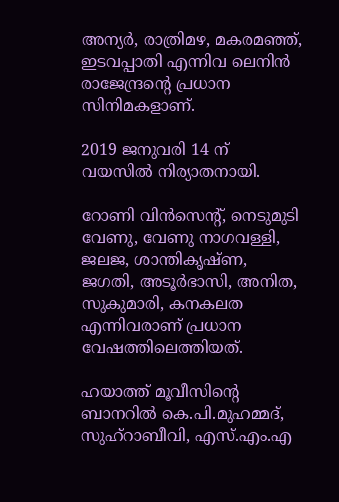അന്യര്‍, രാത്രിമഴ, മകരമഞ്ഞ്, ഇടവപ്പാതി എന്നിവ ലെനിന്‍ രാജേന്ദ്രന്റെ പ്രധാന സിനിമകളാണ്.

2019 ജനുവരി 14 ന് വയസില്‍ നിര്യാതനായി.

റോണി വിന്‍സെന്റ്, നെടുമുടി വേണു, വേണു നാഗവള്ളി, ജലജ, ശാന്തികൃഷ്ണ, ജഗതി, അടൂര്‍ഭാസി, അനിത, സുകുമാരി, കനകലത എന്നിവരാണ് പ്രധാന വേഷത്തിലെത്തിയത്.

ഹയാത്ത് മൂവീസിന്റെ ബാനറില്‍ കെ.പി.മുഹമ്മദ്, സുഹ്‌റാബീവി, എസ്.എം.എ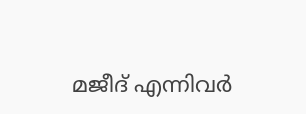മജീദ് എന്നിവര്‍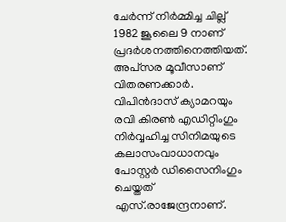ചേര്‍ന്ന് നിര്‍മ്മിച്ച ചില്ല് 1982 ജൂലൈ 9 നാണ് പ്രദര്‍ശനത്തിനെത്തിയത്. അപ്‌സര മൂവീസാണ് വിതരണക്കാര്‍. വിപിന്‍ദാസ് ക്യാമറയും രവി കിരണ്‍ എഡിറ്റിംഗും നിര്‍വ്വഹിച്ച സിനിമയുടെ കലാസംവാധാനവും പോസ്റ്റര്‍ ഡിസൈനിംഗും ചെയ്തത് എസ്.രാജേന്ദ്രനാണ്.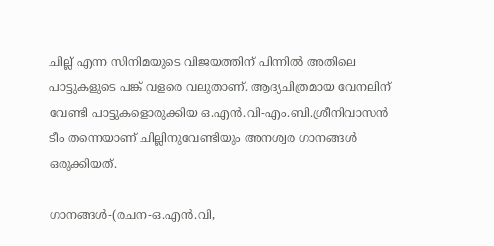ചില്ല് എന്ന സിനിമയുടെ വിജയത്തിന് പിന്നില്‍ അതിലെ പാട്ടുകളുടെ പങ്ക് വളരെ വലുതാണ്. ആദ്യചിത്രമായ വേനലിന് വേണ്ടി പാട്ടുകളൊരുക്കിയ ഒ.എന്‍.വി-എം.ബി.ശ്രീനിവാസന്‍ ടീം തന്നെയാണ് ചില്ലിനുവേണ്ടിയും അനശ്വര ഗാനങ്ങള്‍ ഒരുക്കിയത്.

ഗാനങ്ങള്‍-(രചന-ഒ.എന്‍.വി,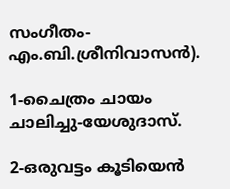സംഗീതം-എം.ബി.ശ്രീനിവാസന്‍).

1-ചൈത്രം ചായം ചാലിച്ചു-യേശുദാസ്.

2-ഒരുവട്ടം കൂടിയെന്‍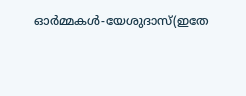ഓര്‍മ്മകള്‍-യേശുദാസ്(ഇതേ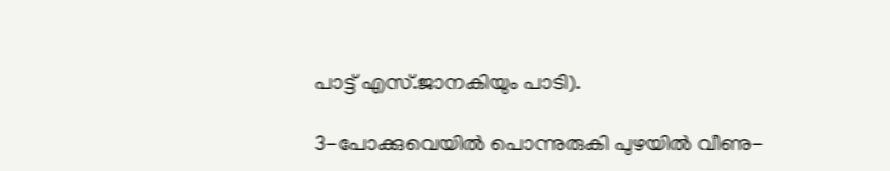പാട്ട് എസ്.ജാനകിയും പാടി).

3-പോക്കുവെയില്‍ പൊന്നുരുകി പുഴയില്‍ വീണു-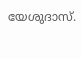യേശുദാസ്.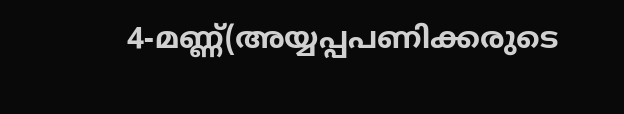4-മണ്ണ്(അയ്യപ്പപണിക്കരുടെ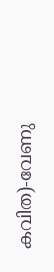കവിത)-വേണു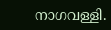നാഗവള്ളി.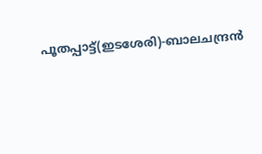പൂതപ്പാട്ട്(ഇടശേരി)-ബാലചന്ദ്രന്‍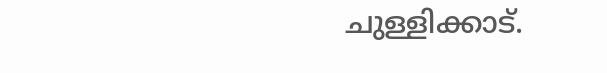ചുള്ളിക്കാട്.